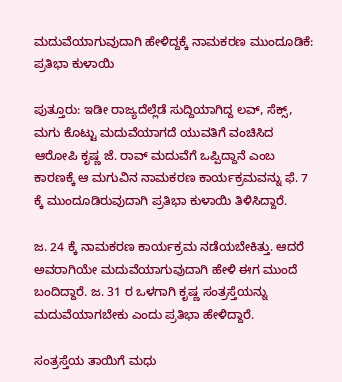ಮದುವೆಯಾಗುವುದಾಗಿ ಹೇಳಿದ್ದಕ್ಕೆ ‌ನಾಮಕರಣ ಮುಂದೂಡಿಕೆ: ಪ್ರತಿಭಾ ಕುಳಾಯಿ

ಪುತ್ತೂರು: ಇಡೀ ರಾಜ್ಯದೆಲ್ಲೆಡೆ ‌ಸುದ್ದಿಯಾಗಿದ್ದ ಲವ್, ಸೆಕ್ಸ್, ಮಗು ಕೊಟ್ಟು ಮದುವೆಯಾಗದೆ ಯುವತಿಗೆ ‌ವಂಚಿಸಿದ ಆರೋಪಿ ಕೃಷ್ಣ ಜೆ. ರಾವ್ ಮದುವೆಗೆ ಒಪ್ಪಿದ್ದಾನೆ ಎಂಬ ಕಾರಣಕ್ಕೆ ಆ ಮಗುವಿನ ನಾಮಕರಣ ಕಾರ್ಯಕ್ರಮವನ್ನು ಫೆ. 7 ಕ್ಕೆ ಮುಂದೂಡಿರುವುದಾಗಿ ಪ್ರತಿಭಾ ಕುಳಾಯಿ ತಿಳಿಸಿದ್ದಾರೆ.

ಜ. 24 ಕ್ಕೆ ನಾಮಕರಣ ಕಾರ್ಯಕ್ರಮ ನಡೆಯಬೇಕಿತ್ತು. ಆದರೆ ಅವರಾಗಿಯೇ ಮದುವೆಯಾಗುವುದಾಗಿ ಹೇಳಿ ಈಗ ಮುಂದೆ ಬಂದಿದ್ದಾರೆ. ಜ. 31 ರ ಒಳಗಾಗಿ ಕೃಷ್ಣ ಸಂತ್ರಸ್ತೆಯನ್ನು ಮದುವೆಯಾಗಬೇಕು ಎಂದು ಪ್ರತಿಭಾ ಹೇಳಿದ್ದಾರೆ.

ಸಂತ್ರಸ್ತೆಯ ‌ತಾಯಿಗೆ ಮಧು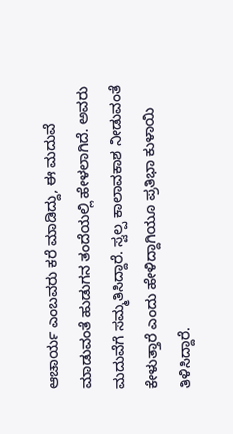ಆಚಾರ್ಯ ಎಂಬವರು ಕರೆ ಮಾಡಿದ್ದು, ಈ ಮದುವೆ ಮಾಡುವಂತೆ ಹುಡುಗನ ತಂದೆಯಲ್ಲಿ ಹೇಳಲಾಗಿದೆ. ಅವರು ಮದುವೆಗೆ ಸಮ್ಮತಿಸಿದ್ದಾರೆ. ಸ್ವಲ್ಪ ಕಾಲಾವಕಾಶ ನೀಡುವಂತೆ ಕೇಳುತ್ತಾರೆ ಎಂದು ಹೇಳಿದ್ದಾಗಿಯೂ ಪ್ರತಿಭಾ ಕುಳಾಯಿ ತಿಳಿಸಿದ್ದಾರೆ.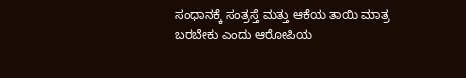ಸಂಧಾನಕ್ಕೆ ಸಂತ್ರಸ್ತೆ ಮತ್ತು ಆಕೆಯ ತಾಯಿ ಮಾತ್ರ ಬರಬೇಕು ಎಂದು ಆರೋಪಿಯ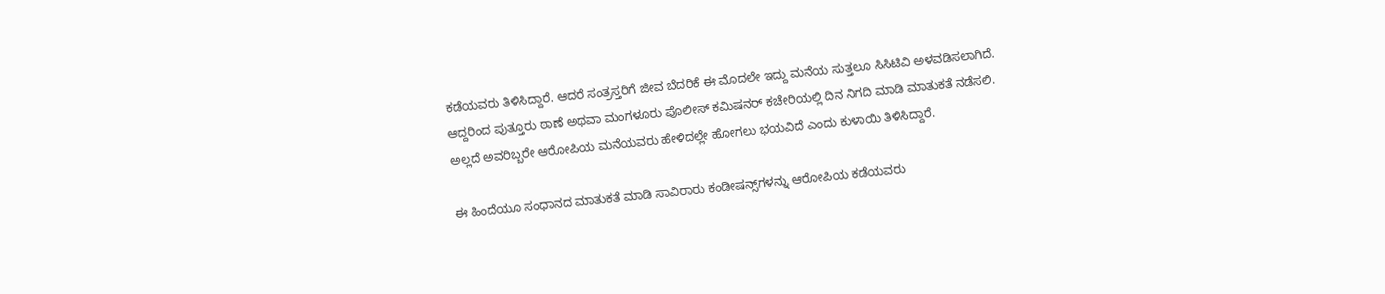ಕಡೆಯವರು ತಿಳಿಸಿದ್ದಾರೆ. ಆದರೆ ಸಂತ್ರಸ್ತರಿಗೆ ಜೀವ ಬೆದರಿಕೆ ಈ ಮೊದಲೇ ಇದ್ದು ಮನೆಯ ಸುತ್ತಲೂ ಸಿಸಿಟಿವಿ ಅಳವಡಿಸಲಾಗಿದೆ. ಆದ್ದರಿಂದ ಪುತ್ತೂರು ಠಾಣೆ ಅಥವಾ ಮಂಗಳೂರು ಪೊಲೀಸ್ ಕಮಿಷನರ್ ಕಚೇರಿಯಲ್ಲಿ ದಿನ ನಿಗದಿ ಮಾಡಿ ಮಾತುಕತೆ ನಡೆಸಲಿ. ಅಲ್ಲದೆ ಅವರಿಬ್ಬರೇ ಆರೋಪಿಯ ಮನೆಯವರು ಹೇಳಿದಲ್ಲೇ ಹೋಗಲು ಭಯವಿದೆ ಎಂದು ಕುಳಾಯಿ ತಿಳಿಸಿದ್ದಾರೆ.

ಈ ಹಿಂದೆಯೂ ಸಂಧಾನದ ಮಾತುಕತೆ ಮಾಡಿ ಸಾವಿರಾರು ಕಂಡೀಷನ್ಸ್‌ಗಳನ್ನು ಆರೋಪಿಯ ಕಡೆಯವರು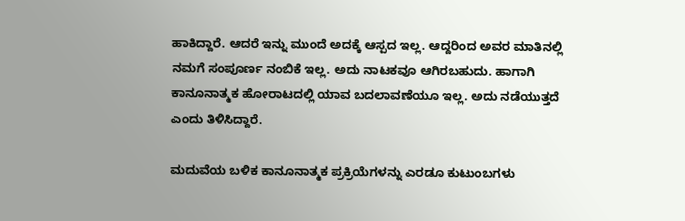ಹಾಕಿದ್ದಾರೆ. ಆದರೆ ಇನ್ನು ಮುಂದೆ ಅದಕ್ಕೆ ಆಸ್ಪದ ಇಲ್ಲ. ಆದ್ದರಿಂದ ಅವರ ಮಾತಿನಲ್ಲಿ ನಮಗೆ ಸಂಪೂರ್ಣ ನಂಬಿಕೆ ಇಲ್ಲ. ಅದು ನಾಟಕವೂ ಆಗಿರಬಹುದು. ಹಾಗಾಗಿ ಕಾನೂನಾತ್ಮಕ ಹೋರಾಟದಲ್ಲಿ ಯಾವ ಬದಲಾವಣೆಯೂ ಇಲ್ಲ. ಅದು ನಡೆಯುತ್ತದೆ ಎಂದು ತಿಳಿಸಿದ್ದಾರೆ.

ಮದುವೆಯ ಬಳಿಕ ಕಾನೂನಾತ್ಮಕ ಪ್ರಕ್ರಿಯೆಗಳನ್ನು ಎರಡೂ ಕುಟುಂಬಗಳು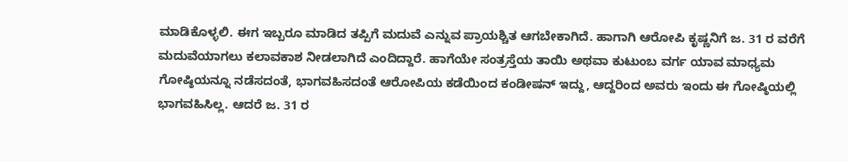ಮಾಡಿಕೊಳ್ಳಲಿ. ಈಗ ಇಬ್ಬರೂ ಮಾಡಿದ ತಪ್ಪಿಗೆ ಮದುವೆ ಎನ್ನುವ ಪ್ರಾಯಶ್ಚಿತ ಆಗಬೇಕಾಗಿದೆ. ಹಾಗಾಗಿ ಆರೋಪಿ ಕೃಷ್ಣನಿಗೆ ಜ. 31 ರ ವರೆಗೆ ಮದುವೆಯಾಗಲು ಕಲಾವಕಾಶ ನೀಡಲಾಗಿದೆ ಎಂದಿದ್ದಾರೆ. ಹಾಗೆಯೇ ಸಂತ್ರಸ್ತೆಯ ತಾಯಿ ಅಥವಾ ಕುಟುಂಬ ವರ್ಗ ಯಾವ ಮಾಧ್ಯಮ ಗೋಷ್ಠಿಯನ್ನೂ ನಡೆಸದಂತೆ, ಭಾಗವಹಿಸದಂತೆ ಆರೋಪಿಯ ಕಡೆಯಿಂದ ಕಂಡೀಷನ್ ಇದ್ದು, ಆದ್ದರಿಂದ ಅವರು ಇಂದು ಈ ಗೋಷ್ಠಿಯಲ್ಲಿ ಭಾಗವಹಿಸಿಲ್ಲ. ಆದರೆ ಜ. 31 ರ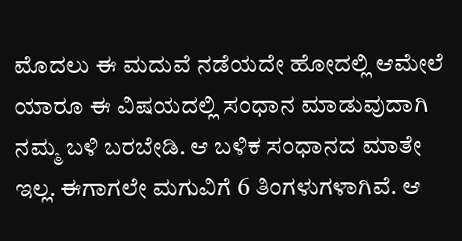ಮೊದಲು ಈ ಮದುವೆ ನಡೆಯದೇ ಹೋದಲ್ಲಿ ಆಮೇಲೆ ಯಾರೂ ಈ ವಿಷಯದಲ್ಲಿ ಸಂಧಾನ ಮಾಡುವುದಾಗಿ ನಮ್ಮ ಬಳಿ ಬರಬೇಡಿ. ಆ ಬಳಿಕ ಸಂಧಾನದ ಮಾತೇ ಇಲ್ಲ. ಈಗಾಗಲೇ ಮಗುವಿಗೆ 6 ತಿಂಗಳುಗಳಾಗಿವೆ. ಆ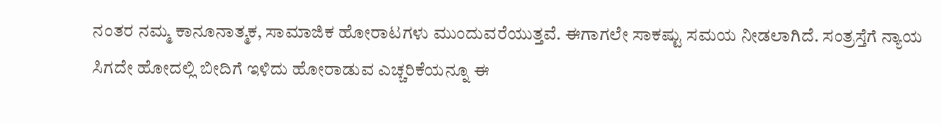ನಂತರ ನಮ್ಮ ಕಾನೂನಾತ್ಮಕ, ಸಾಮಾಜಿಕ ಹೋರಾಟಗಳು ಮುಂದುವರೆಯುತ್ತವೆ. ಈಗಾಗಲೇ ಸಾಕಷ್ಟು ಸಮಯ ನೀಡಲಾಗಿದೆ. ಸಂತ್ರಸ್ತೆಗೆ ನ್ಯಾಯ ಸಿಗದೇ ಹೋದಲ್ಲಿ ಬೀದಿಗೆ ಇಳಿದು ಹೋರಾಡುವ ಎಚ್ಚರಿಕೆಯನ್ನೂ ಈ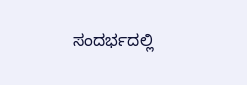ಸಂದರ್ಭದಲ್ಲಿ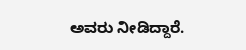ಅವರು ನೀಡಿದ್ದಾರೆ.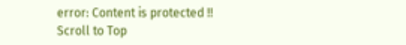error: Content is protected !!
Scroll to Top